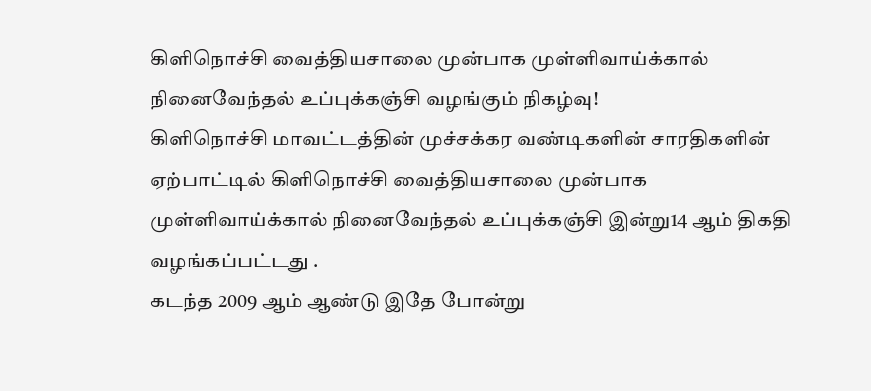கிளிநொச்சி வைத்தியசாலை முன்பாக முள்ளிவாய்க்கால் நினைவேந்தல் உப்புக்கஞ்சி வழங்கும் நிகழ்வு!
கிளிநொச்சி மாவட்டத்தின் முச்சக்கர வண்டிகளின் சாரதிகளின் ஏற்பாட்டில் கிளிநொச்சி வைத்தியசாலை முன்பாக முள்ளிவாய்க்கால் நினைவேந்தல் உப்புக்கஞ்சி இன்று14 ஆம் திகதி வழங்கப்பட்டது .
கடந்த 2009 ஆம் ஆண்டு இதே போன்று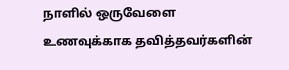நாளில் ஒருவேளை உணவுக்காக தவித்தவர்களின்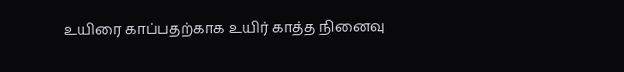உயிரை காப்பதற்காக உயிர் காத்த நினைவு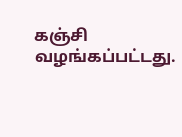கஞ்சி வழங்கப்பட்டது.